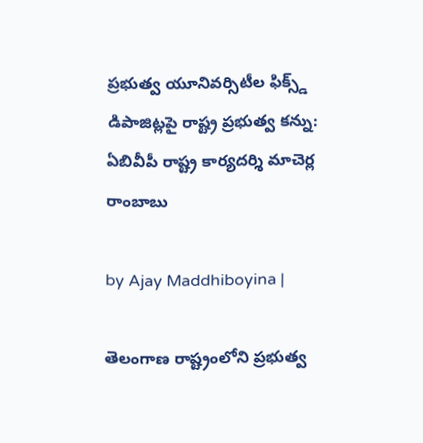ప్రభుత్వ యూనివర్సిటీల ఫిక్స్డ్ డిపాజిట్లపై రాష్ట్ర ప్రభుత్వ కన్ను: ఏబివీపీ రాష్ట్ర కార్యదర్శి మాచెర్ల రాంబాబు

by Ajay Maddhiboyina |

తెలంగాణ రాష్ట్రంలోని ప్రభుత్వ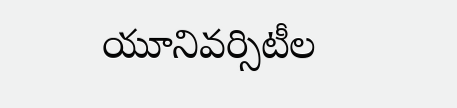యూనివర్సిటీల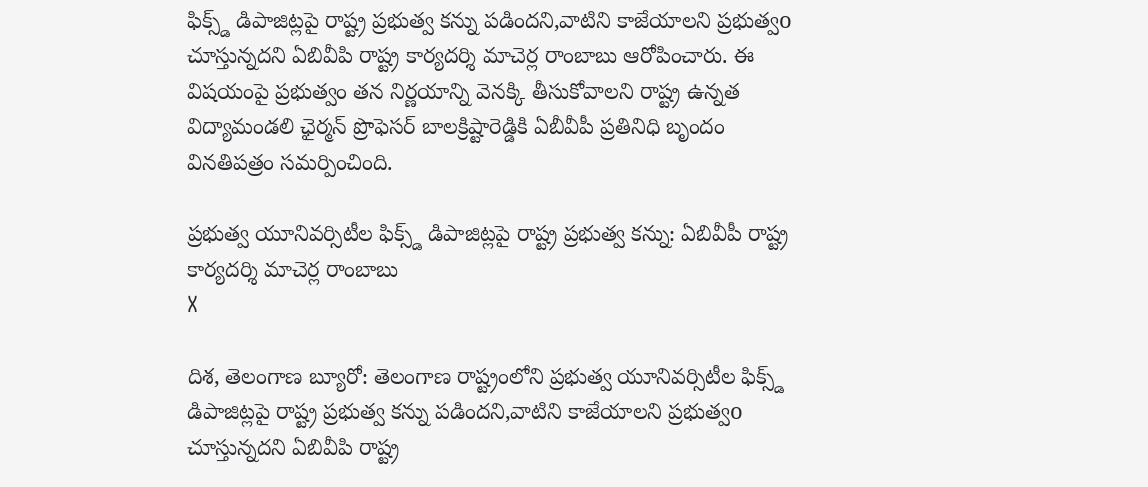ఫిక్స్డ్ డిపాజిట్లపై రాష్ట్ర ప్రభుత్వ కన్ను పడిందని,వాటిని కాజేయాలని ప్రభుత్వo చూస్తున్నదని ఏబివీపి రాష్ట్ర కార్యదర్శి మాచెర్ల రాంబాబు ఆరోపించారు. ఈ విషయంపై ప్రభుత్వం తన నిర్ణయాన్ని వెనక్కి తీసుకోవాలని రాష్ట్ర ఉన్నత విద్యామండలి ఛైర్మన్ ప్రొఫెసర్ బాలక్రిష్టారెడ్డికి ఏబీవీపీ ప్రతినిధి బృందం వినతిపత్రం సమర్పించింది.

ప్రభుత్వ యూనివర్సిటీల ఫిక్స్డ్ డిపాజిట్లపై రాష్ట్ర ప్రభుత్వ కన్ను: ఏబివీపీ రాష్ట్ర కార్యదర్శి మాచెర్ల రాంబాబు
X

దిశ, తెలంగాణ బ్యూరో: తెలంగాణ రాష్ట్రంలోని ప్రభుత్వ యూనివర్సిటీల ఫిక్స్డ్ డిపాజిట్లపై రాష్ట్ర ప్రభుత్వ కన్ను పడిందని,వాటిని కాజేయాలని ప్రభుత్వo చూస్తున్నదని ఏబివీపి రాష్ట్ర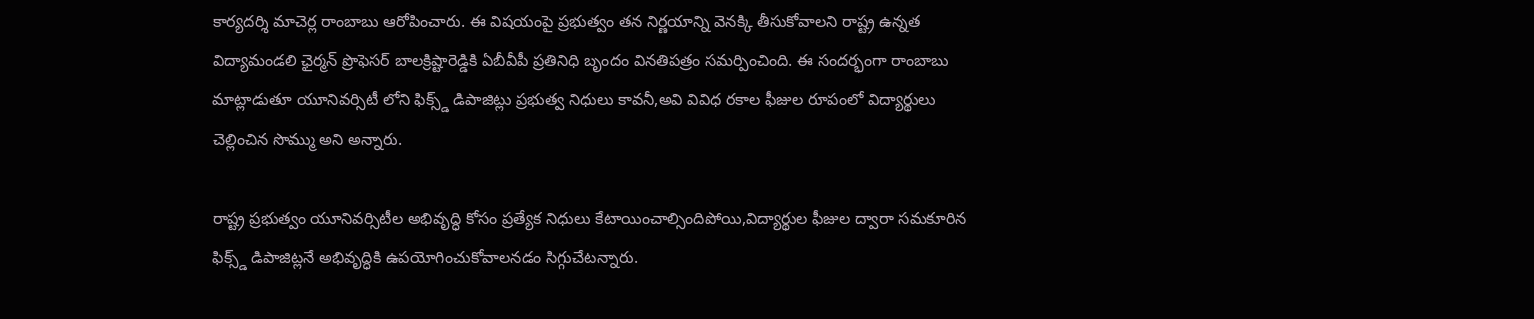కార్యదర్శి మాచెర్ల రాంబాబు ఆరోపించారు. ఈ విషయంపై ప్రభుత్వం తన నిర్ణయాన్ని వెనక్కి తీసుకోవాలని రాష్ట్ర ఉన్నత విద్యామండలి ఛైర్మన్ ప్రొఫెసర్ బాలక్రిష్టారెడ్డికి ఏబీవీపీ ప్రతినిధి బృందం వినతిపత్రం సమర్పించింది. ఈ సందర్భంగా రాంబాబు మాట్లాడుతూ యూనివర్సిటీ లోని ఫిక్స్డ్ డిపాజిట్లు ప్రభుత్వ నిధులు కావనీ,అవి వివిధ రకాల ఫీజుల రూపంలో విద్యార్థులు చెల్లించిన సొమ్ము అని అన్నారు.

రాష్ట్ర ప్రభుత్వం యూనివర్సిటీల అభివృద్ధి కోసం ప్రత్యేక నిధులు కేటాయించాల్సిందిపోయి,విద్యార్థుల ఫీజుల ద్వారా సమకూరిన ఫిక్స్డ్ డిపాజిట్లనే అభివృద్ధికి ఉపయోగించుకోవాలనడం సిగ్గుచేటన్నారు.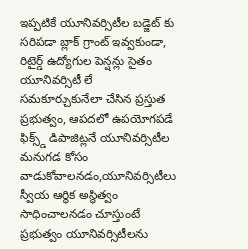ఇప్పటికే యూనివర్సిటీల బడ్జెట్ కు సరిపడా బ్లాక్ గ్రాంట్ ఇవ్వకుండా, రిటైర్డ్ ఉద్యోగుల పెన్షన్లు సైతం యూనివర్సిటీ లే సమకూర్చుకునేలా చేసిన ప్రస్తుత ప్రభుత్వం, ఆపదలో ఉపయోగపడే ఫిక్స్డ్ డిపాజిట్లనే యూనివర్సిటీల మనుగడ కోసం వాడుకోవాలనడం,యూనివర్సిటీలు స్వీయ ఆర్థిక అస్థిత్వం సాధించాలనడం చూస్తుంటే ప్రభుత్వం యూనివర్సిటీలను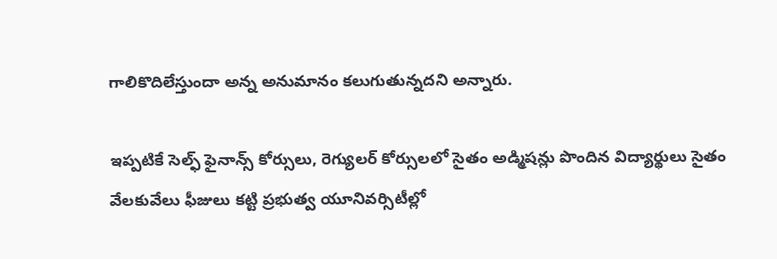గాలికొదిలేస్తుందా అన్న అనుమానం కలుగుతున్నదని అన్నారు.

ఇప్పటికే సెల్ఫ్ ఫైనాన్స్ కోర్సులు, రెగ్యులర్ కోర్సులలో సైతం అడ్మిషన్లు పొందిన విద్యార్థులు సైతం వేలకువేలు ఫీజులు కట్టి ప్రభుత్వ యూనివర్సిటీల్లో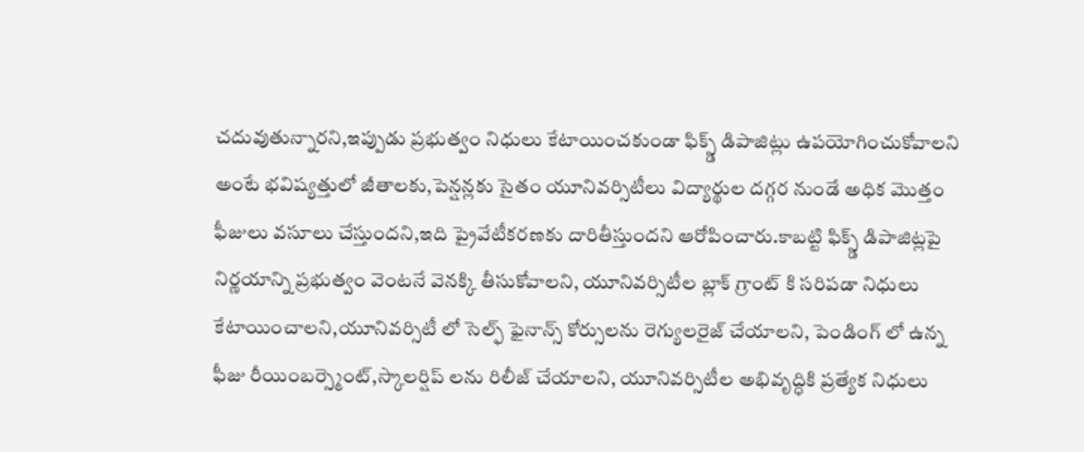చదువుతున్నారని,ఇప్పుడు ప్రభుత్వం నిధులు కేటాయించకుండా ఫిక్స్డ్ డిపాజిట్లు ఉపయోగించుకోవాలని అంటే భవిష్యత్తులో జీతాలకు,పెన్షన్లకు సైతం యూనివర్సిటీలు విద్యార్థుల దగ్గర నుండే అధిక మొత్తం ఫీజులు వసూలు చేస్తుందని,ఇది ప్రైవేటీకరణకు దారితీస్తుందని ఆరోపించారు.కాబట్టి ఫిక్స్డ్ డిపాజిట్లపై నిర్ణయాన్ని ప్రభుత్వం వెంటనే వెనక్కి తీసుకోవాలని, యూనివర్సిటీల బ్లాక్ గ్రాంట్ కి సరిపడా నిధులు కేటాయించాలని,యూనివర్సిటీ లో సెల్ఫ్ ఫైనాన్స్ కోర్సులను రెగ్యులరైజ్ చేయాలని, పెండింగ్ లో ఉన్న ఫీజు రీయింబర్స్మెంట్,స్కాలర్షిప్ లను రిలీజ్ చేయాలని, యూనివర్సిటీల అభివృద్ధికి ప్రత్యేక నిధులు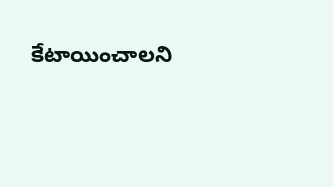కేటాయించాలని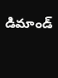డిమాండ్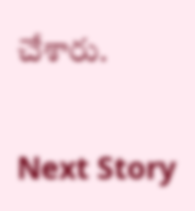చేశారు.

Next Story